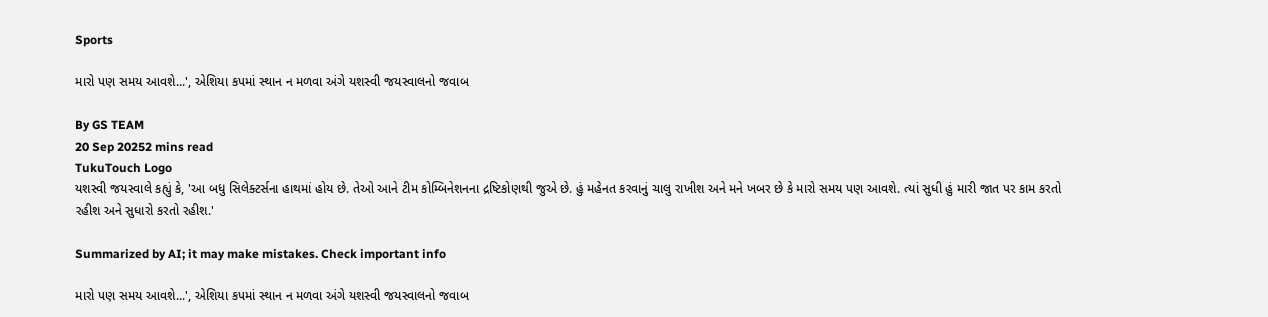Sports

મારો પણ સમય આવશે...', એશિયા કપમાં સ્થાન ન મળવા અંગે યશસ્વી જયસ્વાલનો જવાબ

By GS TEAM
20 Sep 20252 mins read
TukuTouch Logo
યશસ્વી જયસ્વાલે કહ્યું કે, 'આ બધુ સિલેક્ટર્સના હાથમાં હોય છે. તેઓ આને ટીમ કોમ્બિનેશનના દ્રષ્ટિકોણથી જુએ છે. હું મહેનત કરવાનું ચાલુ રાખીશ અને મને ખબર છે કે મારો સમય પણ આવશે. ત્યાં સુધી હું મારી જાત પર કામ કરતો રહીશ અને સુધારો કરતો રહીશ.'

Summarized by AI; it may make mistakes. Check important info

મારો પણ સમય આવશે...', એશિયા કપમાં સ્થાન ન મળવા અંગે યશસ્વી જયસ્વાલનો જવાબ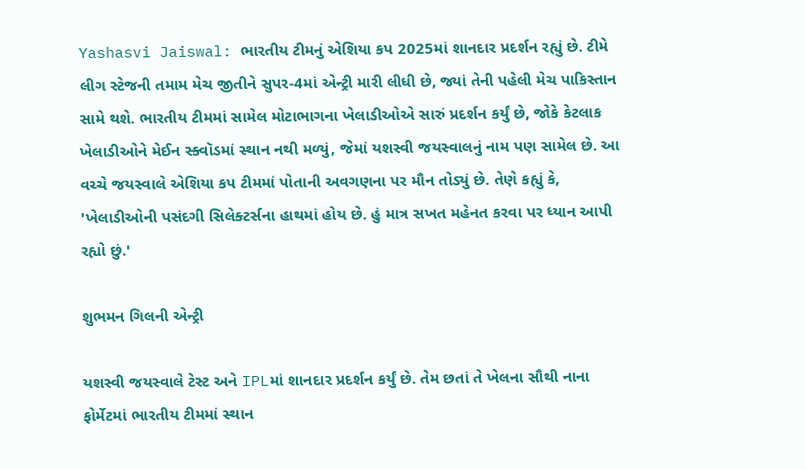Yashasvi Jaiswal: ભારતીય ટીમનું એશિયા કપ 2025માં શાનદાર પ્રદર્શન રહ્યું છે. ટીમે લીગ સ્ટેજની તમામ મેચ જીતીને સુપર-4માં એન્ટ્રી મારી લીધી છે, જ્યાં તેની પહેલી મેચ પાકિસ્તાન સામે થશે. ભારતીય ટીમમાં સામેલ મોટાભાગના ખેલાડીઓએ સારું પ્રદર્શન કર્યું છે, જોકે કેટલાક ખેલાડીઓને મેઈન સ્ક્વૉડમાં સ્થાન નથી મળ્યું, જેમાં યશસ્વી જયસ્વાલનું નામ પણ સામેલ છે. આ વચ્ચે જયસ્વાલે એશિયા કપ ટીમમાં પોતાની અવગણના પર મૌન તોડ્યું છે. તેણે કહ્યું કે, 'ખેલાડીઓની પસંદગી સિલેક્ટર્સના હાથમાં હોય છે. હું માત્ર સખત મહેનત કરવા પર ધ્યાન આપી રહ્યો છું.'

શુભમન ગિલની એન્ટ્રી

યશસ્વી જયસ્વાલે ટેસ્ટ અને IPLમાં શાનદાર પ્રદર્શન કર્યું છે. તેમ છતાં તે ખેલના સૌથી નાના ફોર્મેટમાં ભારતીય ટીમમાં સ્થાન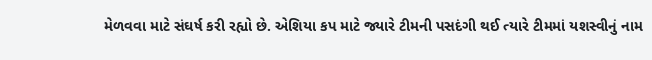મેળવવા માટે સંઘર્ષ કરી રહ્યો છે. એશિયા કપ માટે જ્યારે ટીમની પસદંગી થઈ ત્યારે ટીમમાં યશસ્વીનું નામ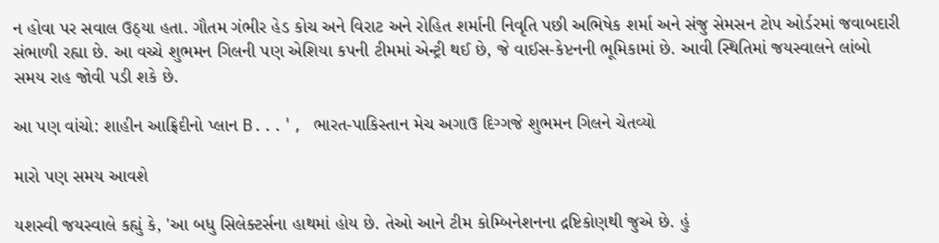ન હોવા પર સવાલ ઉઠ્યા હતા. ગૌતમ ગંભીર હેડ કોચ અને વિરાટ અને રોહિત શર્માની નિવૃતિ પછી અભિષેક શર્મા અને સંજુ સેમસન ટોપ ઓર્ડરમાં જવાબદારી સંભાળી રહ્યા છે. આ વચ્ચે શુભમન ગિલની પણ એશિયા કપની ટીમમાં એન્ટ્રી થઈ છે, જે વાઈસ-કેપ્ટનની ભૂમિકામાં છે. આવી સ્થિતિમાં જયસ્વાલને લાંબો સમય રાહ જોવી પડી શકે છે.

આ પણ વાંચો: શાહીન આફ્રિદીનો પ્લાન B...', ભારત-પાકિસ્તાન મેચ અગાઉ દિગ્ગજે શુભમન ગિલને ચેતવ્યો

મારો પણ સમય આવશે

યશસ્વી જયસ્વાલે કહ્યું કે, 'આ બધુ સિલેક્ટર્સના હાથમાં હોય છે. તેઓ આને ટીમ કોમ્બિનેશનના દ્રષ્ટિકોણથી જુએ છે. હું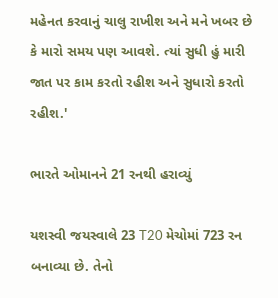મહેનત કરવાનું ચાલુ રાખીશ અને મને ખબર છે કે મારો સમય પણ આવશે. ત્યાં સુધી હું મારી જાત પર કામ કરતો રહીશ અને સુધારો કરતો રહીશ.'

ભારતે ઓમાનને 21 રનથી હરાવ્યું

યશસ્વી જયસ્વાલે 23 T20 મેચોમાં 723 રન બનાવ્યા છે. તેનો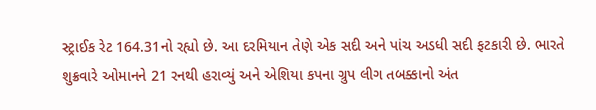સ્ટ્રાઈક રેટ 164.31નો રહ્યો છે. આ દરમિયાન તેણે એક સદી અને પાંચ અડધી સદી ફટકારી છે. ભારતે શુક્રવારે ઓમાનને 21 રનથી હરાવ્યું અને એશિયા કપના ગ્રુપ લીગ તબક્કાનો અંત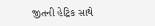જીતની હેટ્રિક સાથે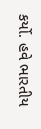કર્યો. હવે ભારતીય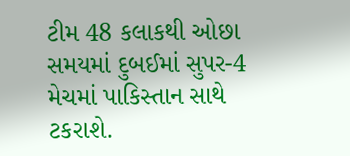ટીમ 48 કલાકથી ઓછા સમયમાં દુબઈમાં સુપર-4 મેચમાં પાકિસ્તાન સાથે ટકરાશે.